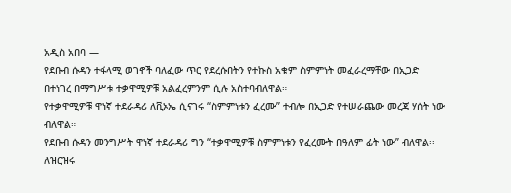አዲስ አበባ —
የደቡብ ሱዳን ተፋላሚ ወገኖች ባለፈው ጥር የደረሱበትን የተኩስ አቁም ስምምነት መፈራረማቸው በኢጋድ በተነገረ በማግሥቱ ተቃዋሚዎቹ አልፈረምንም ሲሉ አስተባብለዋል።
የተቃዋሚዎቹ ዋነኛ ተደራዳሪ ለቪኦኤ ሲናገሩ “ስምምነቱን ፈረሙ” ተብሎ በኢጋድ የተሠራጨው መረጃ ሃሰት ነው ብለዋል።
የደቡብ ሱዳን መንግሥት ዋነኛ ተደራዳሪ ግን “ተቃዋሚዎቹ ስምምነቱን የፈረሙት በዓለም ፊት ነው” ብለዋል፡፡
ለዝርዝሩ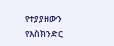የተያያዘውን የእስክንድር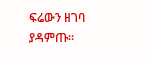ፍሬውን ዘገባ ያዳምጡ፡፡